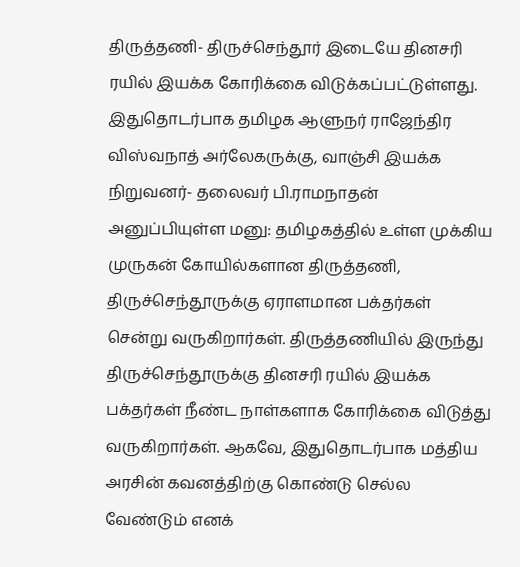திருத்தணி- திருச்செந்தூர் இடையே தினசரி ரயில் இயக்க கோரிக்கை விடுக்கப்பட்டுள்ளது.
இதுதொடர்பாக தமிழக ஆளுநர் ராஜேந்திர விஸ்வநாத் அர்லேகருக்கு, வாஞ்சி இயக்க நிறுவனர்- தலைவர் பி.ராமநாதன் அனுப்பியுள்ள மனு: தமிழகத்தில் உள்ள முக்கிய முருகன் கோயில்களான திருத்தணி, திருச்செந்தூருக்கு ஏராளமான பக்தர்கள் சென்று வருகிறார்கள். திருத்தணியில் இருந்து திருச்செந்தூருக்கு தினசரி ரயில் இயக்க பக்தர்கள் நீண்ட நாள்களாக கோரிக்கை விடுத்து வருகிறார்கள். ஆகவே, இதுதொடர்பாக மத்திய அரசின் கவனத்திற்கு கொண்டு செல்ல வேண்டும் எனக்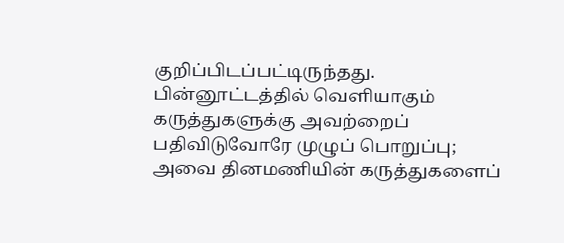குறிப்பிடப்பட்டிருந்தது.
பின்னூட்டத்தில் வெளியாகும் கருத்துகளுக்கு அவற்றைப் பதிவிடுவோரே முழுப் பொறுப்பு; அவை தினமணியின் கருத்துகளைப்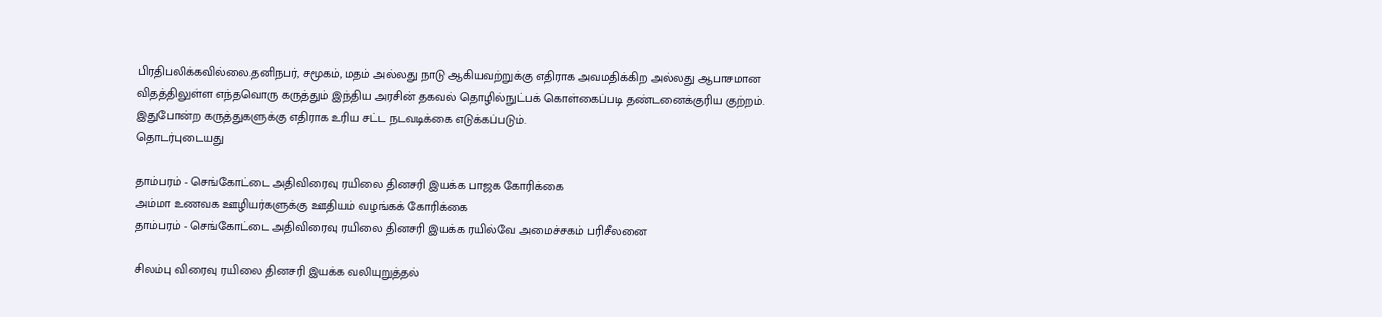பிரதிபலிக்கவில்லை.தனிநபர், சமூகம், மதம் அல்லது நாடு ஆகியவற்றுக்கு எதிராக அவமதிக்கிற அல்லது ஆபாசமான விதத்திலுள்ள எந்தவொரு கருத்தும் இந்திய அரசின் தகவல் தொழில்நுட்பக் கொள்கைப்படி தண்டனைக்குரிய குற்றம். இதுபோன்ற கருத்துகளுக்கு எதிராக உரிய சட்ட நடவடிக்கை எடுக்கப்படும்.
தொடர்புடையது

தாம்பரம் - செங்கோட்டை அதிவிரைவு ரயிலை தினசரி இயக்க பாஜக கோரிக்கை
அம்மா உணவக ஊழியர்களுக்கு ஊதியம் வழங்கக் கோரிக்கை
தாம்பரம் - செங்கோட்டை அதிவிரைவு ரயிலை தினசரி இயக்க ரயில்வே அமைச்சகம் பரிசீலனை

சிலம்பு விரைவு ரயிலை தினசரி இயக்க வலியுறுத்தல்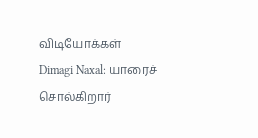விடியோக்கள்
Dimagi Naxal: யாரைச் சொல்கிறார்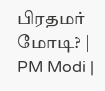பிரதமர் மோடி? | PM Modi |